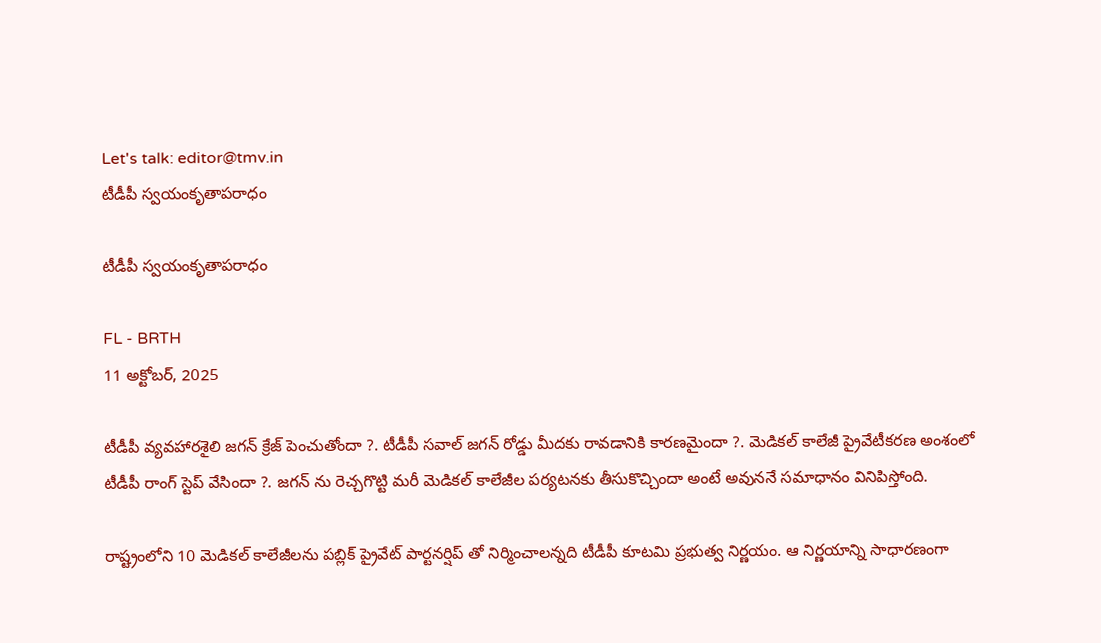Let's talk: editor@tmv.in
టీడీపీ స్వ‌యంకృతాప‌రాధం

టీడీపీ స్వ‌యంకృతాప‌రాధం

FL - BRTH
11 అక్టోబర్, 2025

టీడీపీ వ్య‌వ‌హార‌శైలి జ‌గ‌న్ క్రేజ్ పెంచుతోందా ?. టీడీపీ సవాల్ జ‌గ‌న్ రోడ్డు మీద‌కు రావ‌డానికి కార‌ణ‌మైందా ?. మెడిక‌ల్ కాలేజీ ప్రైవేటీక‌ర‌ణ అంశంలో టీడీపీ రాంగ్ స్టెప్ వేసిందా ?. జ‌గ‌న్ ను రెచ్చ‌గొట్టి మ‌రీ మెడిక‌ల్ కాలేజీల ప‌ర్య‌ట‌న‌కు తీసుకొచ్చిందా అంటే అవున‌నే స‌మాధానం వినిపిస్తోంది.

రాష్ట్రంలోని 10 మెడిక‌ల్ కాలేజీల‌ను ప‌బ్లిక్ ప్రైవేట్ పార్ట‌న‌ర్షిప్ తో నిర్మించాల‌న్న‌ది టీడీపీ కూట‌మి ప్ర‌భుత్వ నిర్ణ‌యం. ఆ నిర్ణ‌యాన్ని సాధార‌ణంగా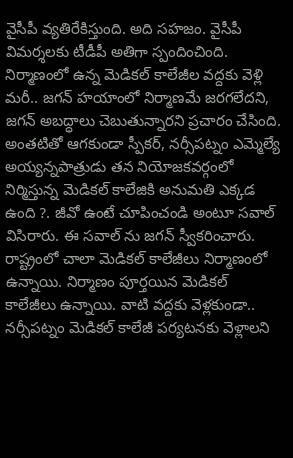వైసీపీ వ్య‌తిరేకిస్తుంది. అది స‌హ‌జం. వైసీపీ విమ‌ర్శ‌ల‌కు టీడీపీ అతిగా స్పందించింది. నిర్మాణంలో ఉన్న మెడిక‌ల్ కాలేజీల వ‌ద్ద‌కు వెళ్లి మ‌రీ.. జ‌గ‌న్ హ‌యాంలో నిర్మాణమే జ‌ర‌గ‌లేద‌ని, జ‌గ‌న్ అబద్ధాలు చెబుతున్నార‌ని ప్ర‌చారం చేసింది. అంత‌టితో ఆగ‌కుండా స్పీక‌ర్, న‌ర్సీప‌ట్నం ఎమ్మెల్యే అయ్య‌న్న‌పాత్రుడు త‌న నియోజ‌క‌వ‌ర్గంలో నిర్మిస్తున్న మెడిక‌ల్ కాలేజికి అనుమ‌తి ఎక్క‌డ ఉంది ?. జీవో ఉంటే చూపించండి అంటూ స‌వాల్ విసిరారు. ఈ స‌వాల్ ను జ‌గ‌న్ స్వీక‌రించారు. రాష్ట్రంలో చాలా మెడిక‌ల్ కాలేజీలు నిర్మాణంలో ఉన్నాయి. నిర్మాణం పూర్త‌యిన మెడిక‌ల్ కాలేజీలు ఉన్నాయి. వాటి వ‌ద్ద‌కు వెళ్ల‌కుండా.. న‌ర్సీప‌ట్నం మెడిక‌ల్ కాలేజీ ప‌ర్య‌ట‌న‌కు వెళ్లాల‌ని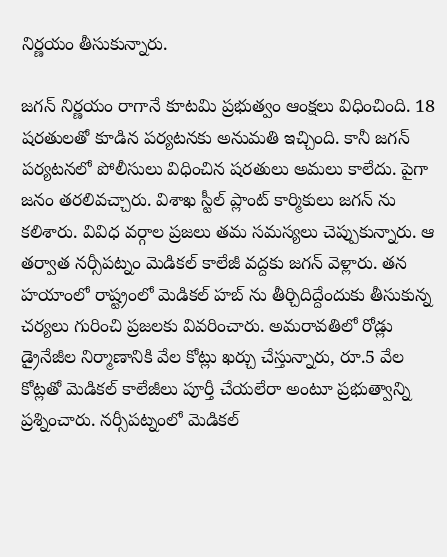నిర్ణ‌యం తీసుకున్నారు.

జ‌గ‌న్ నిర్ణ‌యం రాగానే కూట‌మి ప్ర‌భుత్వం ఆంక్ష‌లు విధించింది. 18 ష‌ర‌తుల‌తో కూడిన ప‌ర్య‌ట‌న‌కు అనుమ‌తి ఇచ్చింది. కానీ జ‌గ‌న్ ప‌ర్య‌ట‌న‌లో పోలీసులు విధించిన ష‌ర‌తులు అమ‌లు కాలేదు. పైగా జ‌నం త‌ర‌లివ‌చ్చారు. విశాఖ స్టీల్ ప్లాంట్ కార్మికులు జ‌గ‌న్ ను క‌లిశారు. వివిధ వ‌ర్గాల ప్ర‌జ‌లు త‌మ స‌మ‌స్య‌లు చెప్పుకున్నారు. ఆ త‌ర్వాత న‌ర్సీప‌ట్నం మెడిక‌ల్ కాలేజీ వ‌ద్ద‌కు జ‌గ‌న్ వెళ్లారు. త‌న హ‌యాంలో రాష్ట్రంలో మెడిక‌ల్ హ‌బ్ ను తీర్చిదిద్దేందుకు తీసుకున్న చ‌ర్య‌లు గురించి ప్ర‌జ‌ల‌కు వివ‌రించారు. అమ‌రావ‌తిలో రోడ్లు డ్రైనేజీల నిర్మాణానికి వేల కోట్లు ఖ‌ర్చు చేస్తున్నారు, రూ.5 వేల కోట్ల‌తో మెడిక‌ల్ కాలేజీలు పూర్తీ చేయ‌లేరా అంటూ ప్ర‌భుత్వాన్ని ప్ర‌శ్నించారు. న‌ర్సీప‌ట్నంలో మెడిక‌ల్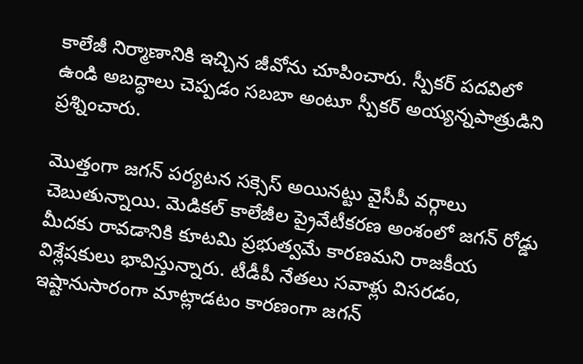కాలేజీ నిర్మాణానికి ఇచ్చిన జీవోను చూపించారు. స్పీక‌ర్ ప‌ద‌విలో ఉండి అబ‌ద్ధాలు చెప్ప‌డం స‌బ‌బా అంటూ స్పీక‌ర్ అయ్య‌న్న‌పాత్రుడిని ప్ర‌శ్నించారు.

మొత్తంగా జ‌గ‌న్ ప‌ర్య‌ట‌న స‌క్సెస్ అయిన‌ట్టు వైసీపీ వ‌ర్గాలు చెబుతున్నాయి. మెడిక‌ల్ కాలేజీల ప్రైవేటీక‌ర‌ణ అంశంలో జ‌గ‌న్ రోడ్డు మీద‌కు రావ‌డానికి కూటమి ప్ర‌భుత్వ‌మే కార‌ణ‌మ‌ని రాజ‌కీయ విశ్లేష‌కులు భావిస్తున్నారు. టీడీపీ నేత‌లు స‌వాళ్లు విస‌ర‌డం, ఇష్టానుసారంగా మాట్లాడ‌టం కార‌ణంగా జ‌గ‌న్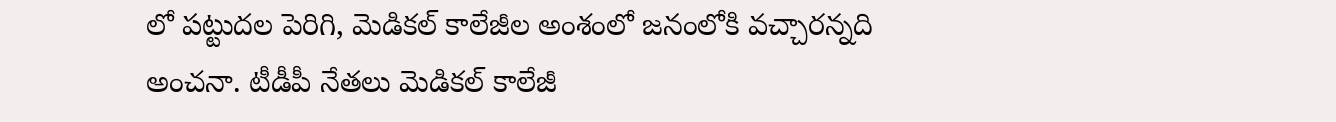లో ప‌ట్టుద‌ల పెరిగి, మెడిక‌ల్ కాలేజీల అంశంలో జ‌నంలోకి వ‌చ్చార‌న్న‌ది అంచ‌నా. టీడీపీ నేత‌లు మెడిక‌ల్ కాలేజీ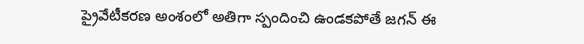ప్రైవేటీక‌ర‌ణ అంశంలో అతిగా స్పందించి ఉండ‌క‌పోతే జ‌గ‌న్ ఈ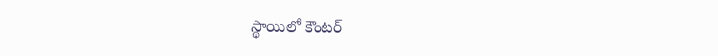స్థాయిలో కౌంట‌ర్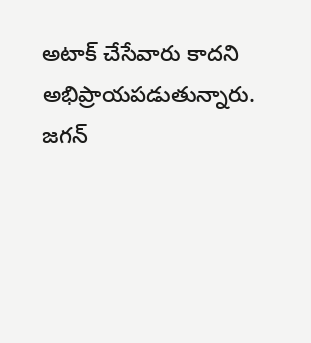అటాక్ చేసేవారు కాద‌ని అభిప్రాయ‌ప‌డుతున్నారు. జ‌గ‌న్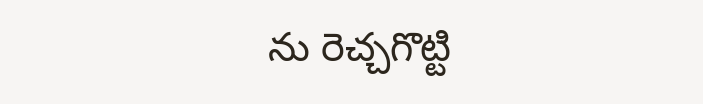ను రెచ్చ‌గొట్టి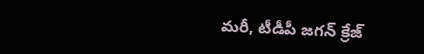మ‌రీ, టీడీపీ జ‌గ‌న్ క్రేజ్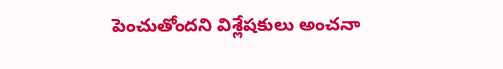పెంచుతోంద‌ని విశ్లేష‌కులు అంచ‌నా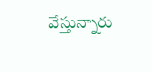వేస్తున్నారు